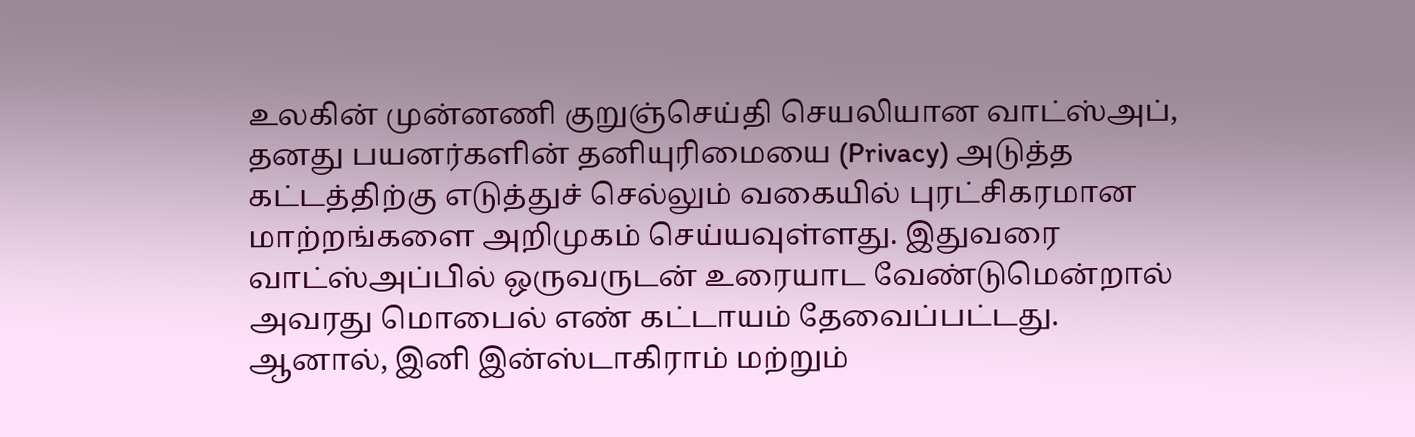உலகின் முன்னணி குறுஞ்செய்தி செயலியான வாட்ஸ்அப், தனது பயனர்களின் தனியுரிமையை (Privacy) அடுத்த கட்டத்திற்கு எடுத்துச் செல்லும் வகையில் புரட்சிகரமான மாற்றங்களை அறிமுகம் செய்யவுள்ளது. இதுவரை வாட்ஸ்அப்பில் ஒருவருடன் உரையாட வேண்டுமென்றால் அவரது மொபைல் எண் கட்டாயம் தேவைப்பட்டது. ஆனால், இனி இன்ஸ்டாகிராம் மற்றும்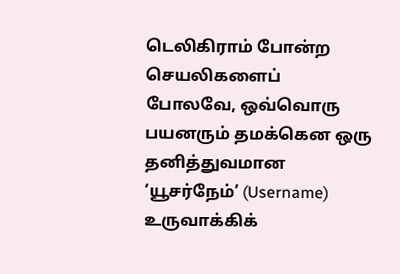டெலிகிராம் போன்ற செயலிகளைப் போலவே, ஒவ்வொரு பயனரும் தமக்கென ஒரு தனித்துவமான ‘யூசர்நேம்’ (Username) உருவாக்கிக்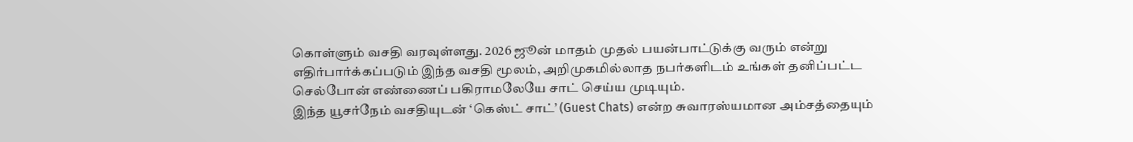கொள்ளும் வசதி வரவுள்ளது. 2026 ஜூன் மாதம் முதல் பயன்பாட்டுக்கு வரும் என்று எதிர்பார்க்கப்படும் இந்த வசதி மூலம், அறிமுகமில்லாத நபர்களிடம் உங்கள் தனிப்பட்ட செல்போன் எண்ணைப் பகிராமலேயே சாட் செய்ய முடியும்.
இந்த யூசர்நேம் வசதியுடன் ‘கெஸ்ட் சாட்’ (Guest Chats) என்ற சுவாரஸ்யமான அம்சத்தையும்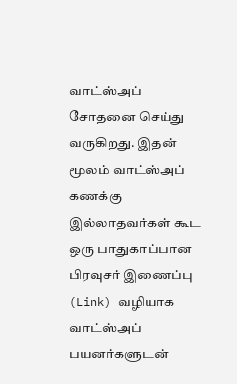வாட்ஸ்அப் சோதனை செய்து வருகிறது. இதன் மூலம் வாட்ஸ்அப் கணக்கு இல்லாதவர்கள் கூட ஒரு பாதுகாப்பான பிரவுசர் இணைப்பு (Link) வழியாக வாட்ஸ்அப் பயனர்களுடன்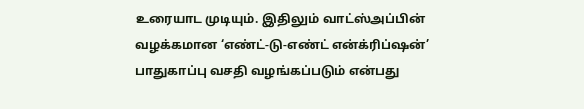உரையாட முடியும். இதிலும் வாட்ஸ்அப்பின் வழக்கமான ‘எண்ட்-டு-எண்ட் என்க்ரிப்ஷன்’ பாதுகாப்பு வசதி வழங்கப்படும் என்பது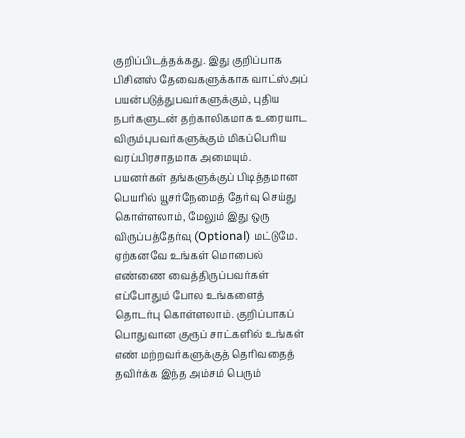குறிப்பிடத்தக்கது. இது குறிப்பாக பிசினஸ் தேவைகளுக்காக வாட்ஸ்அப் பயன்படுத்துபவர்களுக்கும், புதிய நபர்களுடன் தற்காலிகமாக உரையாட விரும்புபவர்களுக்கும் மிகப்பெரிய வரப்பிரசாதமாக அமையும்.
பயனர்கள் தங்களுக்குப் பிடித்தமான பெயரில் யூசர்நேமைத் தேர்வு செய்து கொள்ளலாம், மேலும் இது ஒரு விருப்பத்தேர்வு (Optional) மட்டுமே. ஏற்கனவே உங்கள் மொபைல் எண்ணை வைத்திருப்பவர்கள் எப்போதும் போல உங்களைத் தொடர்பு கொள்ளலாம். குறிப்பாகப் பொதுவான குரூப் சாட்களில் உங்கள் எண் மற்றவர்களுக்குத் தெரிவதைத் தவிர்க்க இந்த அம்சம் பெரும்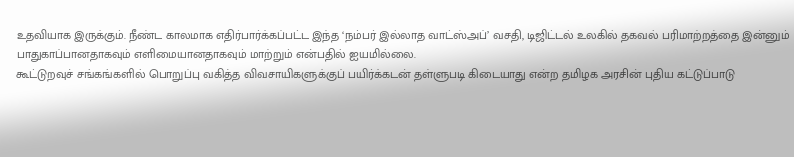உதவியாக இருக்கும். நீண்ட காலமாக எதிர்பார்க்கப்பட்ட இந்த ‘நம்பர் இல்லாத வாட்ஸ்அப்’ வசதி, டிஜிட்டல் உலகில் தகவல் பரிமாற்றத்தை இன்னும் பாதுகாப்பானதாகவும் எளிமையானதாகவும் மாற்றும் என்பதில் ஐயமில்லை.
கூட்டுறவுச் சங்கங்களில் பொறுப்பு வகித்த விவசாயிகளுக்குப் பயிர்க்கடன் தள்ளுபடி கிடையாது என்ற தமிழக அரசின் புதிய கட்டுப்பாடு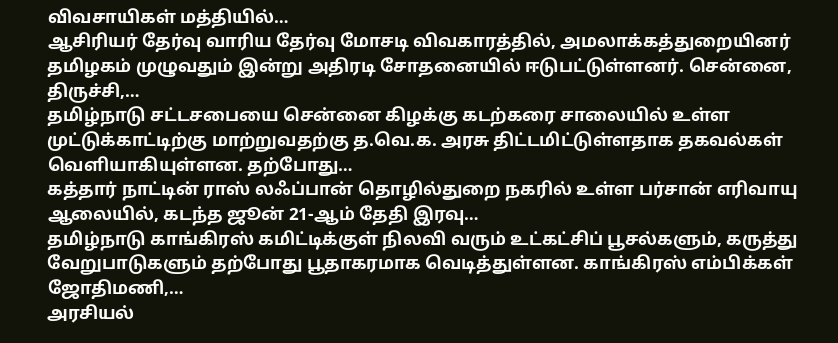விவசாயிகள் மத்தியில்…
ஆசிரியர் தேர்வு வாரிய தேர்வு மோசடி விவகாரத்தில், அமலாக்கத்துறையினர் தமிழகம் முழுவதும் இன்று அதிரடி சோதனையில் ஈடுபட்டுள்ளனர். சென்னை, திருச்சி,…
தமிழ்நாடு சட்டசபையை சென்னை கிழக்கு கடற்கரை சாலையில் உள்ள முட்டுக்காட்டிற்கு மாற்றுவதற்கு த.வெ.க. அரசு திட்டமிட்டுள்ளதாக தகவல்கள் வெளியாகியுள்ளன. தற்போது…
கத்தார் நாட்டின் ராஸ் லஃப்பான் தொழில்துறை நகரில் உள்ள பர்சான் எரிவாயு ஆலையில், கடந்த ஜூன் 21-ஆம் தேதி இரவு…
தமிழ்நாடு காங்கிரஸ் கமிட்டிக்குள் நிலவி வரும் உட்கட்சிப் பூசல்களும், கருத்து வேறுபாடுகளும் தற்போது பூதாகரமாக வெடித்துள்ளன. காங்கிரஸ் எம்பிக்கள் ஜோதிமணி,…
அரசியல்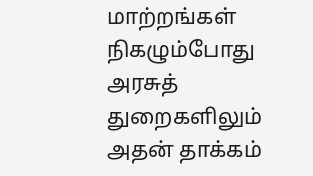மாற்றங்கள் நிகழும்போது அரசுத் துறைகளிலும் அதன் தாக்கம்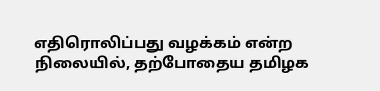எதிரொலிப்பது வழக்கம் என்ற நிலையில், தற்போதைய தமிழக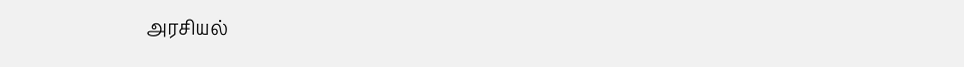அரசியல்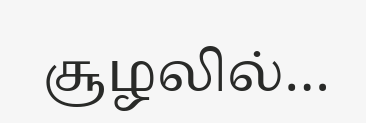சூழலில்…